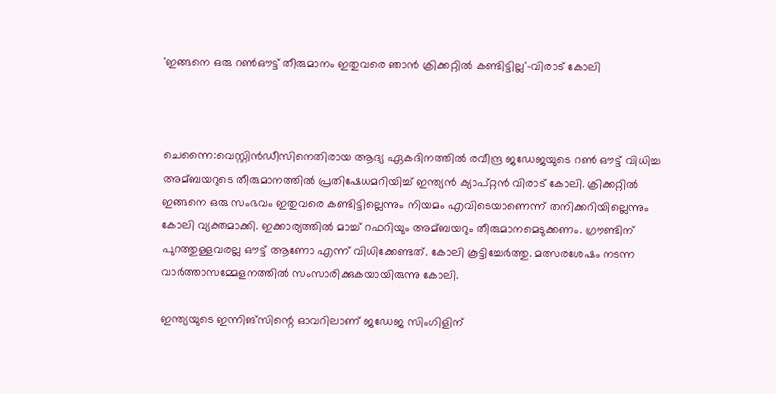'ഇങ്ങനെ ഒരു റണ്‍ഔട്ട് തീരുമാനം ഇതുവരെ ഞാന്‍ ക്രിക്കറ്റില്‍ കണ്ടിട്ടില്ല'-വിരാട് കോലി



ചെന്നൈ:വെസ്റ്റിന്‍ഡീസിനെതിരായ ആദ്യ ഏകദിനത്തില്‍ രവീന്ദ്ര ജഡേജയുടെ റണ്‍ ഔട്ട് വിധിച്ച അമ്ബയറുടെ തീരുമാനത്തില്‍ പ്രതിഷേധമറിയിച്ച്‌ ഇന്ത്യന്‍ ക്യാപ്റ്റന്‍ വിരാട് കോലി. ക്രിക്കറ്റില്‍ ഇങ്ങനെ ഒരു സംഭവം ഇതുവരെ കണ്ടിട്ടില്ലെന്നും നിയമം എവിടെയാണെന്ന് തനിക്കറിയില്ലെന്നും കോലി വ്യക്തമാക്കി. ഇക്കാര്യത്തില്‍ മാച്ച്‌ റഫറിയും അമ്ബയറും തീരുമാനമെടുക്കണം. ഗ്രൗണ്ടിന് പുറത്തുള്ളവരല്ല ഔട്ട് ആണോ എന്ന് വിധിക്കേണ്ടത്. കോലി കൂട്ടിച്ചേര്‍ത്തു. മത്സരശേഷം നടന്ന വാര്‍ത്താസമ്മേളനത്തില്‍ സംസാരിക്കുകയായിരുന്നു കോലി.

ഇന്ത്യയുടെ ഇന്നിങ്‌സിന്റെ ഓവറിലാണ് ജഡേജ സിംഗിളിന്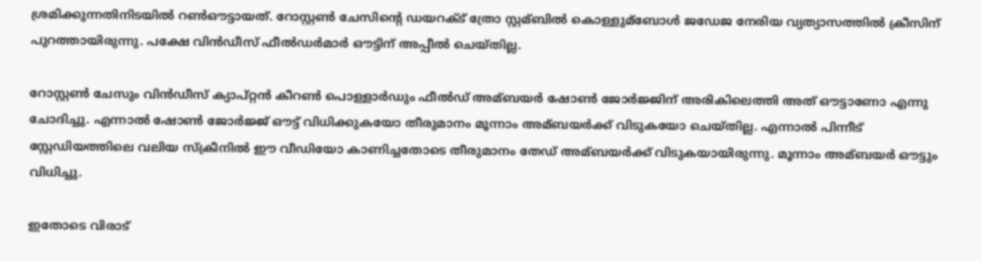ശ്രമിക്കുന്നതിനിടയില്‍ റണ്‍ഔട്ടായത്. റോസ്റ്റണ്‍ ചേസിന്റെ ഡയറക്‌ട് ത്രോ സ്റ്റമ്ബില്‍ കൊള്ളുമ്ബോള്‍ ജഡേജ നേരിയ വ്യത്യാസത്തില്‍ ക്രീസിന് പുറത്തായിരുന്നു. പക്ഷേ വിന്‍ഡീസ് ഫീല്‍ഡര്‍മാര്‍ ഔട്ടിന് അപ്പീല്‍ ചെയ്തില്ല.

റോസ്റ്റണ്‍ ചേസും വിന്‍ഡീസ് ക്യാപ്റ്റന്‍ കീറണ്‍ പൊള്ളാര്‍ഡും ഫീല്‍ഡ് അമ്ബയര്‍ ഷോണ്‍ ജോര്‍ജ്ജിന് അരികിലെത്തി അത് ഔട്ടാണോ എന്നു ചോദിച്ചു. എന്നാല്‍ ഷോണ്‍ ജോര്‍ജ്ജ് ഔട്ട് വിധിക്കുകയോ തീരുമാനം മൂന്നാം അമ്ബയര്‍ക്ക് വിടുകയോ ചെയ്തില്ല. എന്നാല്‍ പിന്നീട് സ്റ്റേഡിയത്തിലെ വലിയ സ്‌ക്രീനില്‍ ഈ വീഡിയോ കാണിച്ചതോടെ തീരുമാനം തേഡ് അമ്ബയര്‍ക്ക് വിടുകയായിരുന്നു. മൂന്നാം അമ്ബയര്‍ ഔട്ടും വിധിച്ചു.

ഇതോടെ വിരാട്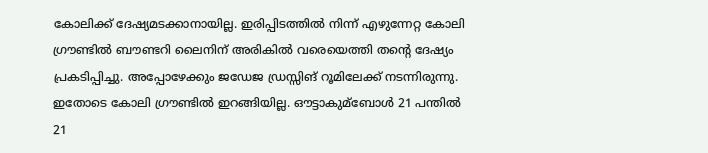കോലിക്ക് ദേഷ്യമടക്കാനായില്ല. ഇരിപ്പിടത്തില്‍ നിന്ന് എഴുന്നേറ്റ കോലി ഗ്രൗണ്ടില്‍ ബൗണ്ടറി ലൈനിന് അരികില്‍ വരെയെത്തി തന്റെ ദേഷ്യം പ്രകടിപ്പിച്ചു. അപ്പോഴേക്കും ജഡേജ ഡ്രസ്സിങ് റൂമിലേക്ക് നടന്നിരുന്നു. ഇതോടെ കോലി ഗ്രൗണ്ടില്‍ ഇറങ്ങിയില്ല. ഔട്ടാകുമ്ബോള്‍ 21 പന്തില്‍ 21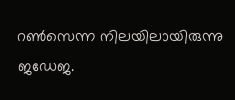റണ്‍സെന്ന നിലയിലായിരുന്നു ജഡേജ.